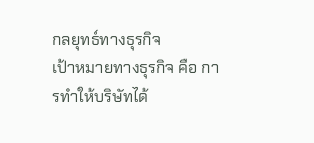กลยุทธ์ทางธุรกิจ
เป้าหมายทางธุรกิจ คือ การทำให้บริษัทได้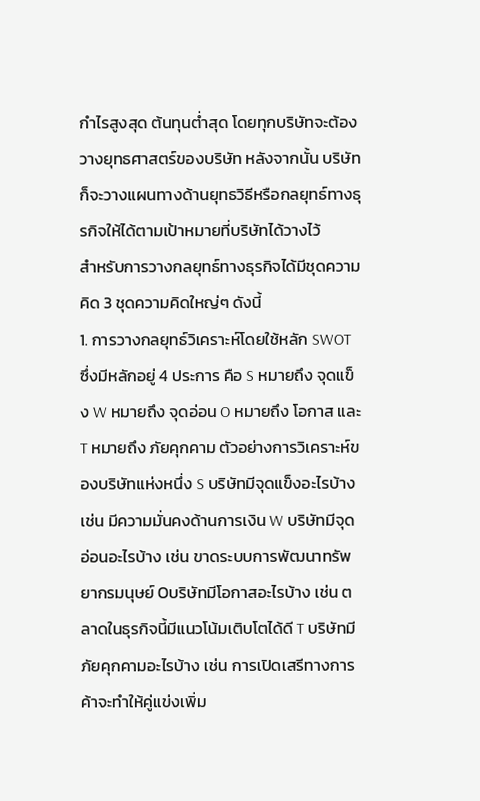กำไรสูงสุด ต้นทุนต่ำสุด โดยทุกบริษัทจะต้องวางยุทธศาสตร์ของบริษัท หลังจากนั้น บริษัทก็จะวางแผนทางด้านยุทธวิธีหรือกลยุทธ์ทางธุรกิจให้ได้ตามเป้าหมายที่บริษัทได้วางไว้
สำหรับการวางกลยุทธ์ทางธุรกิจได้มีชุดความคิด 3 ชุดความคิดใหญ่ๆ ดังนี้
1. การวางกลยุทธ์วิเคราะห์โดยใช้หลัก SWOT ซึ่งมีหลักอยู่ 4 ประการ คือ S หมายถึง จุดแข็ง W หมายถึง จุดอ่อน O หมายถึง โอกาส และ T หมายถึง ภัยคุกคาม ตัวอย่างการวิเคราะห์ของบริษัทแห่งหนึ่ง S บริษัทมีจุดแข็งอะไรบ้าง เช่น มีความมั่นคงด้านการเงิน W บริษัทมีจุดอ่อนอะไรบ้าง เช่น ขาดระบบการพัฒนาทรัพยากรมนุษย์ Oบริษัทมีโอกาสอะไรบ้าง เช่น ตลาดในธุรกิจนี้มีแนวโน้มเติบโตได้ดี T บริษัทมีภัยคุกคามอะไรบ้าง เช่น การเปิดเสรีทางการค้าจะทำให้คู่แข่งเพิ่ม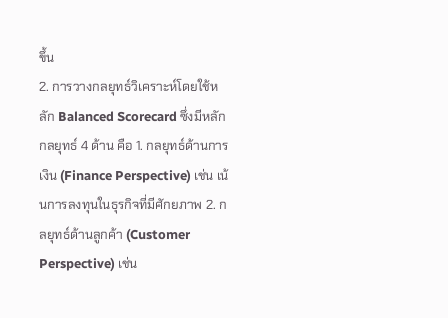ขึ้น
2. การวางกลยุทธ์วิเคราะห์โดยใช้หลัก Balanced Scorecard ซึ่งมีหลักกลยุทธ์ 4 ด้าน คือ 1. กลยุทธ์ด้านการเงิน (Finance Perspective) เช่น เน้นการลงทุนในธุรกิจที่มีศักยภาพ 2. กลยุทธ์ด้านลูกค้า (Customer Perspective) เช่น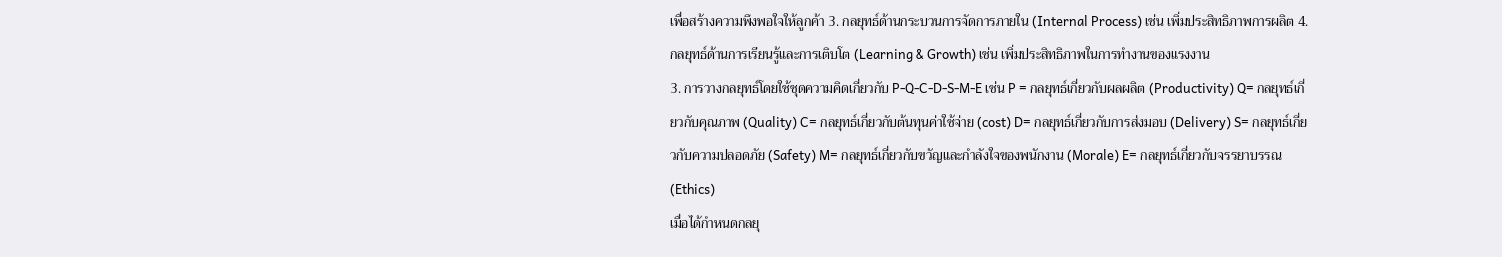เพื่อสร้างความพึงพอใจให้ลูกค้า 3. กลยุทธ์ด้านกระบวนการจัดการภายใน (Internal Process) เช่น เพิ่มประสิทธิภาพการผลิต 4. กลยุทธ์ด้านการเรียนรู้และการเติบโต (Learning & Growth) เช่น เพิ่มประสิทธิภาพในการทำงานของแรงงาน
3. การวางกลยุทธ์โดยใช้ชุดความคิดเกี่ยวกับ P-Q-C-D-S-M-E เช่น P = กลยุทธ์เกี่ยวกับผลผลิต (Productivity) Q= กลยุทธ์เกี่ยวกับคุณภาพ (Quality) C= กลยุทธ์เกี่ยวกับต้นทุนค่าใช้จ่าย (cost) D= กลยุทธ์เกี่ยวกับการส่งมอบ (Delivery) S= กลยุทธ์เกี่ยวกับความปลอดภัย (Safety) M= กลยุทธ์เกี่ยวกับขวัญและกำลังใจของพนักงาน (Morale) E= กลยุทธ์เกี่ยวกับจรรยาบรรณ (Ethics)
เมื่อได้กำหนดกลยุ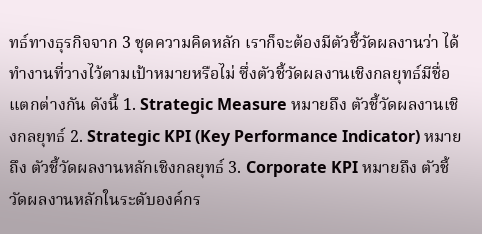ทธ์ทางธุรกิจจาก 3 ชุดความคิดหลัก เราก็จะต้องมีตัวชี้วัดผลงานว่า ได้ทำงานที่วางไว้ตามเป้าหมายหรือไม่ ซึ่งตัวชี้วัดผลงานเชิงกลยุทธ์มีชื่อแตกต่างกัน ดังนี้ 1. Strategic Measure หมายถึง ตัวชี้วัดผลงานเชิงกลยุทธ์ 2. Strategic KPI (Key Performance Indicator) หมายถึง ตัวชี้วัดผลงานหลักเชิงกลยุทธ์ 3. Corporate KPI หมายถึง ตัวชี้วัดผลงานหลักในระดับองค์กร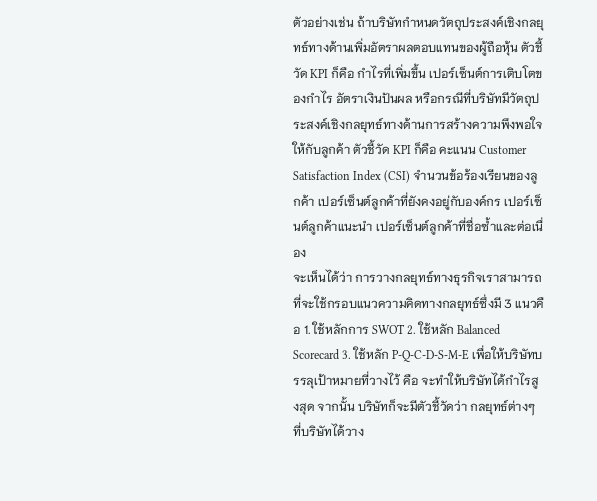ตัวอย่างเช่น ถ้าบริษัทกำหนดวัตถุประสงค์เชิงกลยุทธ์ทางด้านเพิ่มอัตราผลตอบแทนของผู้ถือหุ้น ตัวชี้วัด KPI ก็คือ กำไรที่เพิ่มขึ้น เปอร์เซ็นต์การเติบโตของกำไร อัตราเงินปันผล หรือกรณีที่บริษัทมีวัตถุประสงค์เชิงกลยุทธ์ทางด้านการสร้างความพึงพอใจให้กับลูกค้า ตัวชี้วัด KPI ก็คือ คะแนน Customer Satisfaction Index (CSI) จำนวนข้อร้องเรียนของลูกค้า เปอร์เซ็นต์ลูกค้าที่ยังคงอยู่กับองค์กร เปอร์เซ็นต์ลูกค้าแนะนำ เปอร์เซ็นต์ลูกค้าที่ชื่อซ้ำและต่อเนื่อง
จะเห็นได้ว่า การวางกลยุทธ์ทางธุรกิจเราสามารถที่จะใช้กรอบแนวความคิดทางกลยุทธ์ซึ่งมี 3 แนวคือ 1. ใช้หลักการ SWOT 2. ใช้หลัก Balanced Scorecard 3. ใช้หลัก P-Q-C-D-S-M-E เพื่อให้บริษัทบรรลุเป้าหมายที่วางไว้ คือ จะทำให้บริษัทได้กำไรสูงสุด จากนั้น บริษัทก็จะมีตัวชี้วัดว่า กลยุทธ์ต่างๆ ที่บริษัทได้วาง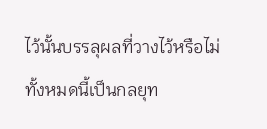ไว้นั้นบรรลุผลที่วางไว้หรือไม่ ทั้งหมดนี้เป็นกลยุท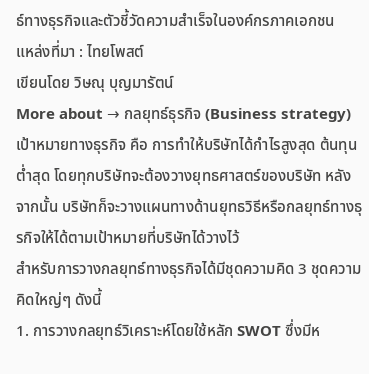ธ์ทางธุรกิจและตัวชี้วัดความสำเร็จในองค์กรภาคเอกชน
แหล่งที่มา : ไทยโพสต์
เขียนโดย วิษณุ บุญมารัตน์
More about → กลยุทธ์ธุรกิจ (Business strategy)
เป้าหมายทางธุรกิจ คือ การทำให้บริษัทได้กำไรสูงสุด ต้นทุนต่ำสุด โดยทุกบริษัทจะต้องวางยุทธศาสตร์ของบริษัท หลังจากนั้น บริษัทก็จะวางแผนทางด้านยุทธวิธีหรือกลยุทธ์ทางธุรกิจให้ได้ตามเป้าหมายที่บริษัทได้วางไว้
สำหรับการวางกลยุทธ์ทางธุรกิจได้มีชุดความคิด 3 ชุดความคิดใหญ่ๆ ดังนี้
1. การวางกลยุทธ์วิเคราะห์โดยใช้หลัก SWOT ซึ่งมีห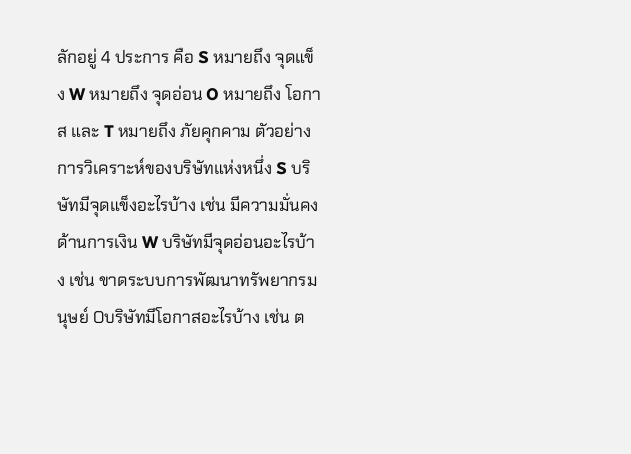ลักอยู่ 4 ประการ คือ S หมายถึง จุดแข็ง W หมายถึง จุดอ่อน O หมายถึง โอกาส และ T หมายถึง ภัยคุกคาม ตัวอย่างการวิเคราะห์ของบริษัทแห่งหนึ่ง S บริษัทมีจุดแข็งอะไรบ้าง เช่น มีความมั่นคงด้านการเงิน W บริษัทมีจุดอ่อนอะไรบ้าง เช่น ขาดระบบการพัฒนาทรัพยากรมนุษย์ Oบริษัทมีโอกาสอะไรบ้าง เช่น ต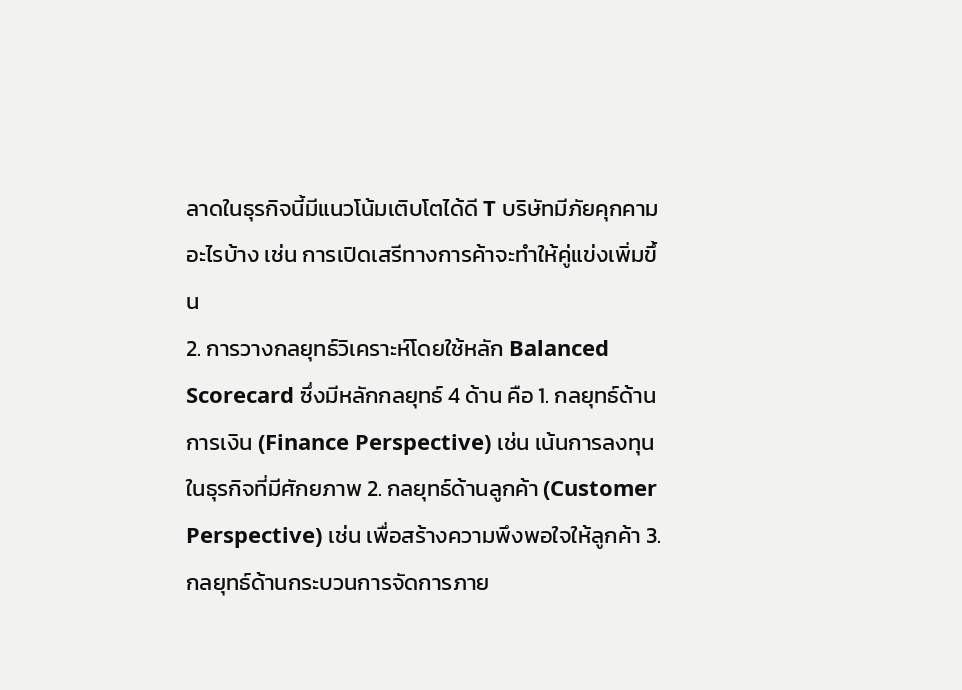ลาดในธุรกิจนี้มีแนวโน้มเติบโตได้ดี T บริษัทมีภัยคุกคามอะไรบ้าง เช่น การเปิดเสรีทางการค้าจะทำให้คู่แข่งเพิ่มขึ้น
2. การวางกลยุทธ์วิเคราะห์โดยใช้หลัก Balanced Scorecard ซึ่งมีหลักกลยุทธ์ 4 ด้าน คือ 1. กลยุทธ์ด้านการเงิน (Finance Perspective) เช่น เน้นการลงทุนในธุรกิจที่มีศักยภาพ 2. กลยุทธ์ด้านลูกค้า (Customer Perspective) เช่น เพื่อสร้างความพึงพอใจให้ลูกค้า 3. กลยุทธ์ด้านกระบวนการจัดการภาย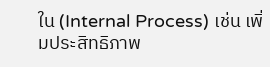ใน (Internal Process) เช่น เพิ่มประสิทธิภาพ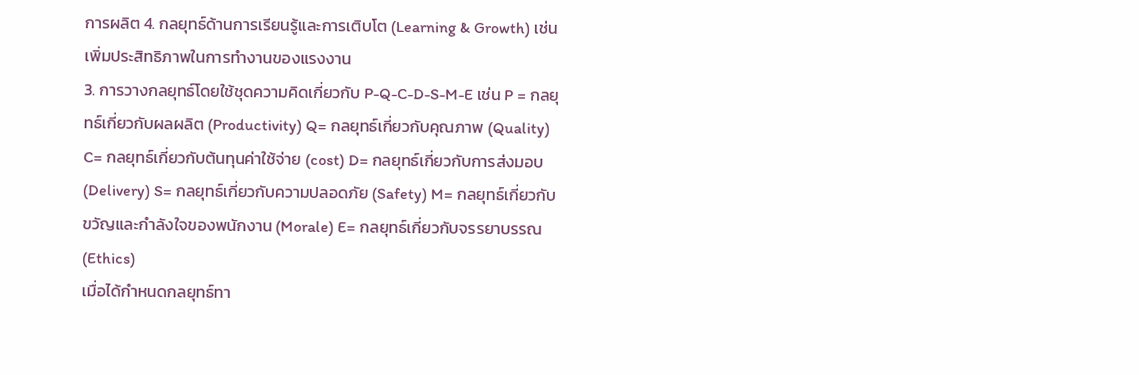การผลิต 4. กลยุทธ์ด้านการเรียนรู้และการเติบโต (Learning & Growth) เช่น เพิ่มประสิทธิภาพในการทำงานของแรงงาน
3. การวางกลยุทธ์โดยใช้ชุดความคิดเกี่ยวกับ P-Q-C-D-S-M-E เช่น P = กลยุทธ์เกี่ยวกับผลผลิต (Productivity) Q= กลยุทธ์เกี่ยวกับคุณภาพ (Quality) C= กลยุทธ์เกี่ยวกับต้นทุนค่าใช้จ่าย (cost) D= กลยุทธ์เกี่ยวกับการส่งมอบ (Delivery) S= กลยุทธ์เกี่ยวกับความปลอดภัย (Safety) M= กลยุทธ์เกี่ยวกับขวัญและกำลังใจของพนักงาน (Morale) E= กลยุทธ์เกี่ยวกับจรรยาบรรณ (Ethics)
เมื่อได้กำหนดกลยุทธ์ทา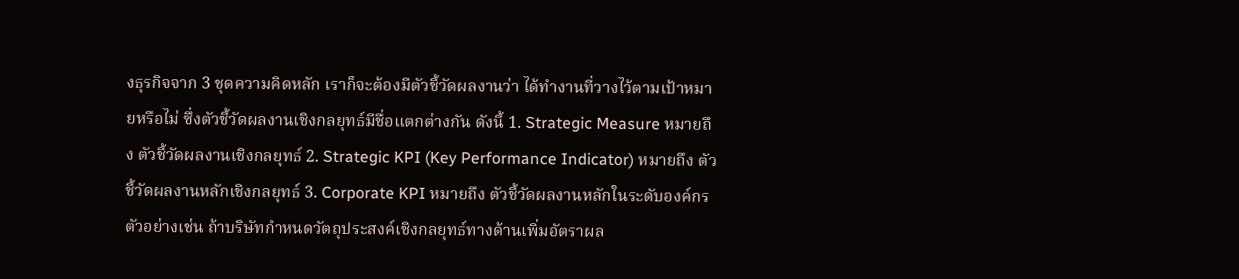งธุรกิจจาก 3 ชุดความคิดหลัก เราก็จะต้องมีตัวชี้วัดผลงานว่า ได้ทำงานที่วางไว้ตามเป้าหมายหรือไม่ ซึ่งตัวชี้วัดผลงานเชิงกลยุทธ์มีชื่อแตกต่างกัน ดังนี้ 1. Strategic Measure หมายถึง ตัวชี้วัดผลงานเชิงกลยุทธ์ 2. Strategic KPI (Key Performance Indicator) หมายถึง ตัวชี้วัดผลงานหลักเชิงกลยุทธ์ 3. Corporate KPI หมายถึง ตัวชี้วัดผลงานหลักในระดับองค์กร ตัวอย่างเช่น ถ้าบริษัทกำหนดวัตถุประสงค์เชิงกลยุทธ์ทางด้านเพิ่มอัตราผล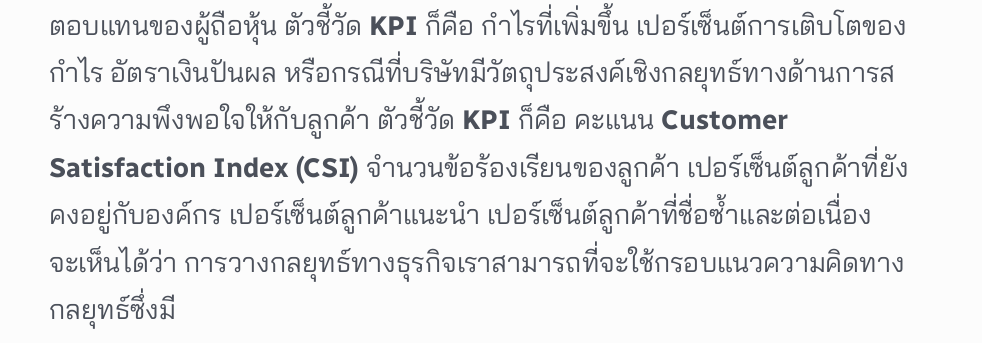ตอบแทนของผู้ถือหุ้น ตัวชี้วัด KPI ก็คือ กำไรที่เพิ่มขึ้น เปอร์เซ็นต์การเติบโตของกำไร อัตราเงินปันผล หรือกรณีที่บริษัทมีวัตถุประสงค์เชิงกลยุทธ์ทางด้านการสร้างความพึงพอใจให้กับลูกค้า ตัวชี้วัด KPI ก็คือ คะแนน Customer Satisfaction Index (CSI) จำนวนข้อร้องเรียนของลูกค้า เปอร์เซ็นต์ลูกค้าที่ยังคงอยู่กับองค์กร เปอร์เซ็นต์ลูกค้าแนะนำ เปอร์เซ็นต์ลูกค้าที่ชื่อซ้ำและต่อเนื่อง
จะเห็นได้ว่า การวางกลยุทธ์ทางธุรกิจเราสามารถที่จะใช้กรอบแนวความคิดทางกลยุทธ์ซึ่งมี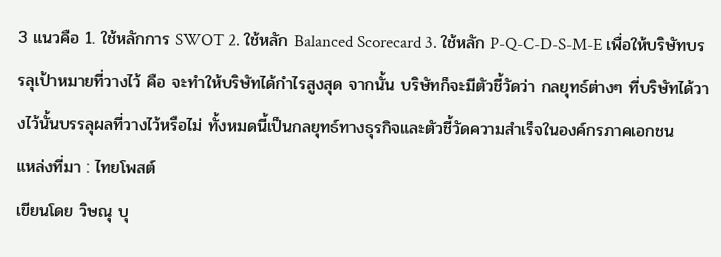3 แนวคือ 1. ใช้หลักการ SWOT 2. ใช้หลัก Balanced Scorecard 3. ใช้หลัก P-Q-C-D-S-M-E เพื่อให้บริษัทบรรลุเป้าหมายที่วางไว้ คือ จะทำให้บริษัทได้กำไรสูงสุด จากนั้น บริษัทก็จะมีตัวชี้วัดว่า กลยุทธ์ต่างๆ ที่บริษัทได้วางไว้นั้นบรรลุผลที่วางไว้หรือไม่ ทั้งหมดนี้เป็นกลยุทธ์ทางธุรกิจและตัวชี้วัดความสำเร็จในองค์กรภาคเอกชน
แหล่งที่มา : ไทยโพสต์
เขียนโดย วิษณุ บุ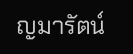ญมารัตน์